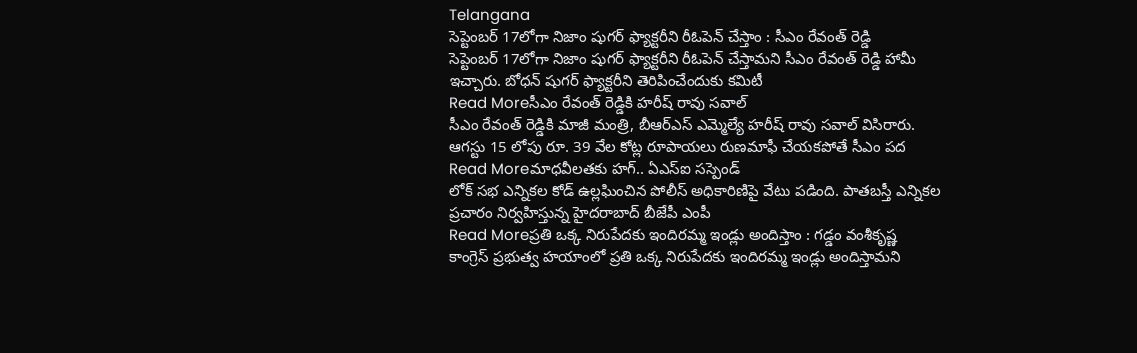Telangana
సెప్టెంబర్ 17లోగా నిజాం షుగర్ ఫ్యాక్టరీని రీఓపెన్ చేస్తాం : సీఎం రేవంత్ రెడ్డి
సెప్టెంబర్ 17లోగా నిజాం షుగర్ ఫ్యాక్టరీని రీఓపెన్ చేస్తామని సీఎం రేవంత్ రెడ్డి హామీ ఇచ్చారు. బోధన్ షుగర్ ఫ్యాక్టరీని తెరిపించేందుకు కమిటీ
Read Moreసీఎం రేవంత్ రెడ్డికి హరీష్ రావు సవాల్
సీఎం రేవంత్ రెడ్డికి మాజీ మంత్రి, బీఆర్ఎస్ ఎమ్మెల్యే హరీష్ రావు సవాల్ విసిరారు. ఆగస్టు 15 లోపు రూ. 39 వేల కోట్ల రూపాయలు రుణమాఫీ చేయకపోతే సీఎం పద
Read Moreమాధవీలతకు హగ్.. ఏఎస్ఐ సస్పెండ్
లోక్ సభ ఎన్నికల కోడ్ ఉల్లఘించిన పోలీస్ అధికారిణిపై వేటు పడింది. పాతబస్తీ ఎన్నికల ప్రచారం నిర్వహిస్తున్న హైదరాబాద్ బీజేపీ ఎంపీ
Read Moreప్రతి ఒక్క నిరుపేదకు ఇందిరమ్మ ఇండ్లు అందిస్తాం : గడ్డం వంశీకృష్ణ
కాంగ్రెస్ ప్రభుత్వ హయాంలో ప్రతి ఒక్క నిరుపేదకు ఇందిరమ్మ ఇండ్లు అందిస్తామని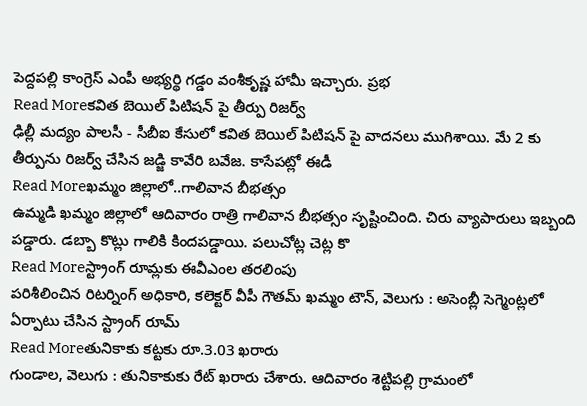పెద్దపల్లి కాంగ్రెస్ ఎంపీ అభ్యర్థి గడ్డం వంశీకృష్ణ హామీ ఇచ్చారు. ప్రభ
Read Moreకవిత బెయిల్ పిటిషన్ పై తీర్పు రిజర్వ్
ఢిల్లీ మద్యం పాలసీ - సీబీఐ కేసులో కవిత బెయిల్ పిటిషన్ పై వాదనలు ముగిశాయి. మే 2 కు తీర్పును రిజర్వ్ చేసిన జడ్జి కావేరి బవేజ. కాసేపట్లో ఈడీ
Read Moreఖమ్మం జిల్లాలో..గాలివాన బీభత్సం
ఉమ్మడి ఖమ్మం జిల్లాలో ఆదివారం రాత్రి గాలివాన బీభత్సం సృష్టించింది. చిరు వ్యాపారులు ఇబ్బంది పడ్డారు. డబ్బా కొట్లు గాలికి కిందపడ్డాయి. పలుచోట్ల చెట్ల కొ
Read Moreస్ట్రాంగ్ రూమ్లకు ఈవీఎంల తరలింపు
పరిశీలించిన రిటర్నింగ్ అధికారి, కలెక్టర్ వీపీ గౌతమ్ ఖమ్మం టౌన్, వెలుగు : అసెంబ్లీ సెగ్మెంట్లలో ఏర్పాటు చేసిన స్ట్రాంగ్ రూమ్
Read Moreతునికాకు కట్టకు రూ.3.03 ఖరారు
గుండాల, వెలుగు : తునికాకుకు రేట్ ఖరారు చేశారు. ఆదివారం శెట్టిపల్లి గ్రామంలో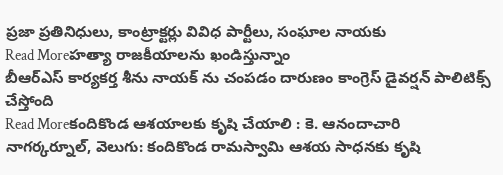ప్రజా ప్రతినిధులు, కాంట్రాక్టర్లు వివిధ పార్టీలు, సంఘాల నాయకు
Read Moreహత్యా రాజకీయాలను ఖండిస్తున్నాం
బీఆర్ఎస్ కార్యకర్త శీను నాయక్ ను చంపడం దారుణం కాంగ్రెస్ డైవర్షన్ పాలిటిక్స్ చేస్తోంది
Read Moreకందికొండ ఆశయాలకు కృషి చేయాలి : కె. ఆనందాచారి
నాగర్కర్నూల్, వెలుగు: కందికొండ రామస్వామి ఆశయ సాధనకు కృషి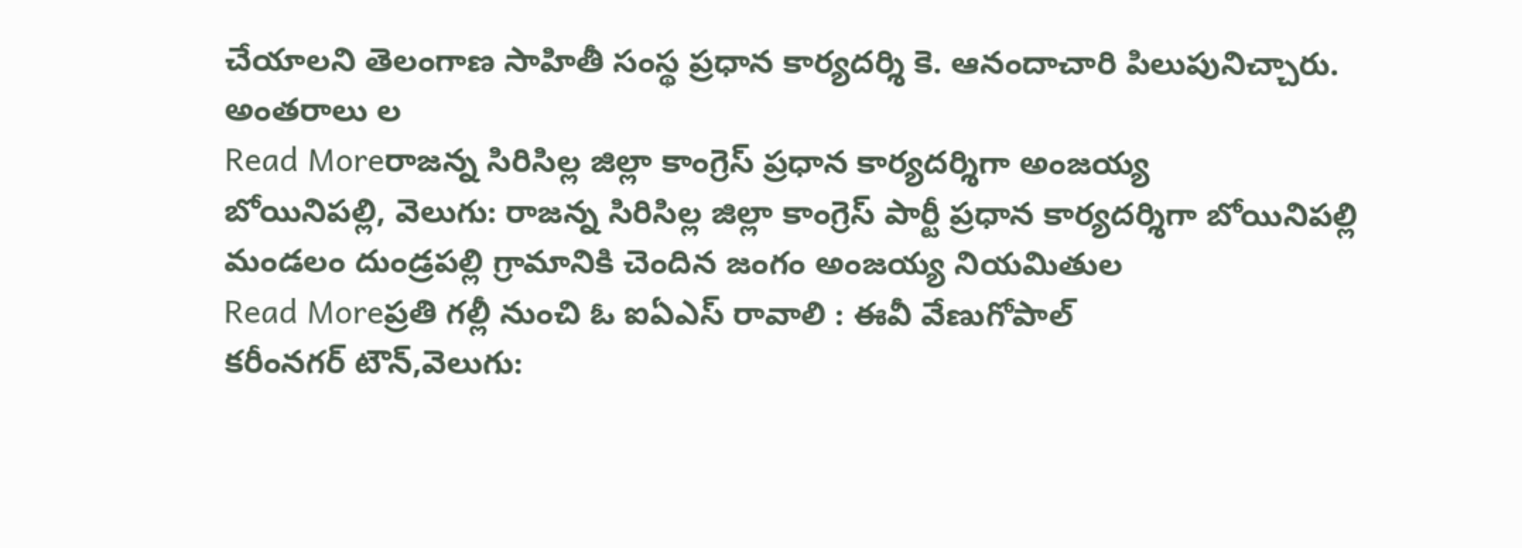చేయాలని తెలంగాణ సాహితీ సంస్థ ప్రధాన కార్యదర్శి కె. ఆనందాచారి పిలుపునిచ్చారు. అంతరాలు ల
Read Moreరాజన్న సిరిసిల్ల జిల్లా కాంగ్రెస్ ప్రధాన కార్యదర్శిగా అంజయ్య
బోయినిపల్లి, వెలుగు: రాజన్న సిరిసిల్ల జిల్లా కాంగ్రెస్ పార్టీ ప్రధాన కార్యదర్శిగా బోయినిపల్లి మండలం దుండ్రపల్లి గ్రామానికి చెందిన జంగం అంజయ్య నియమితుల
Read Moreప్రతి గల్లీ నుంచి ఓ ఐఏఎస్ రావాలి : ఈవీ వేణుగోపాల్
కరీంనగర్ టౌన్,వెలుగు: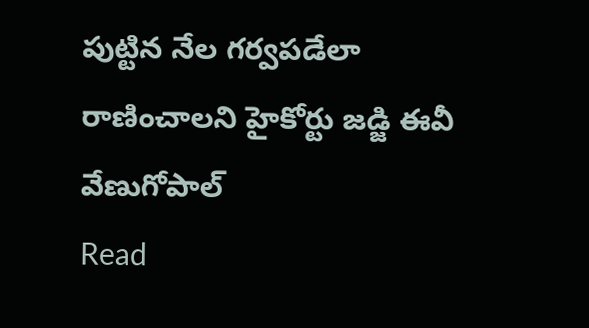పుట్టిన నేల గర్వపడేలా రాణించాలని హైకోర్టు జడ్జి ఈవీ వేణుగోపాల్
Read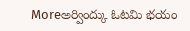Moreఅర్వింద్కు ఓటమి భయం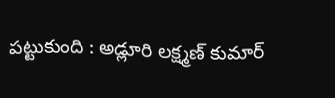పట్టుకుంది : అడ్లూరి లక్ష్మణ్ కుమార్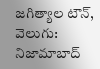జగిత్యాల టౌన్, వెలుగు: నిజామాబాద్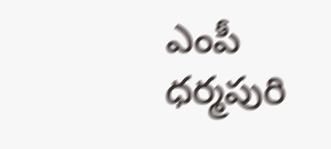ఎంపీ ధర్మపురి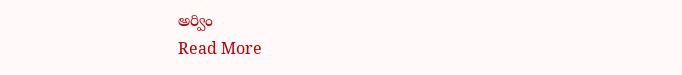అర్విం
Read More